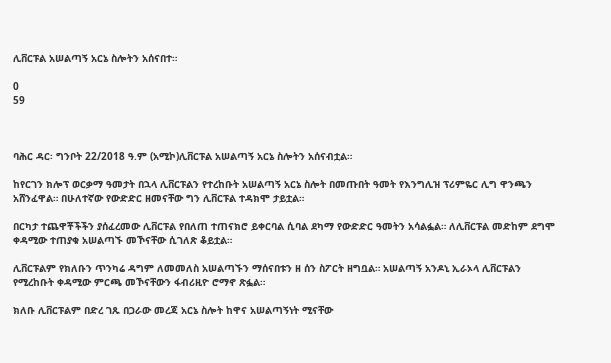ሊቨርፑል አሠልጣኝ አርኔ ስሎትን አሰናበተ።

0
59



ባሕር ዳር፡ ግንቦት 22/2018 ዓ.ም (አሚኮ)ሊቨርፑል አሠልጣኝ አርኔ ስሎትን አሰናብቷል።

ከየርገን ክሎፕ ወርቃማ ዓመታት በኋላ ሊቨርፑልን የተረከቡት አሠልጣኝ አርኔ ስሎት በመጡበት ዓመት የእንግሊዝ ፕሪምዬር ሊግ ዋንጫን አሸንፈዋል። በሁለተኛው የውድድር ዘመናቸው ግን ሊቨርፑል ተዳክሞ ታይቷል።

በርካታ ተጨዋቾችችን ያሰፈረመው ሊቨርፑል የበለጠ ተጠናክሮ ይቀርባል ሲባል ደካማ የውድድር ዓመትን አሳልፏል። ለሊቨርፑል መድከም ደግሞ ቀዳሚው ተጠያቁ አሠልጣኙ መኾናቸው ሲገለጽ ቆይቷል።

ሊቨርፑልም የክለቡን ጥንካሬ ዳግም ለመመለስ አሠልጣኙን ማሰናበቱን ዘ ሰን ስፖርት ዘግቧል። አሠልጣኝ አንዶኒ ኢራኦላ ሊቨርፑልን የሚረከቡት ቀዳሚው ምርጫ መኾናቸውን ፋብሪዚዮ ሮማኖ ጽፏል።

ክለቡ ሊቨርፑልም በድረ ገጹ በጋራው መረጃ አርኔ ስሎት ከዋና አሠልጣኝነት ሚናቸው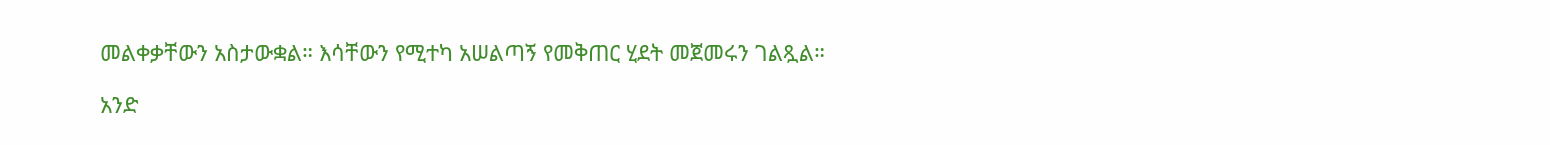መልቀቃቸውን አስታውቋል። እሳቸውን የሚተካ አሠልጣኝ የመቅጠር ሂደት መጀመሩን ገልጿል።

አንድ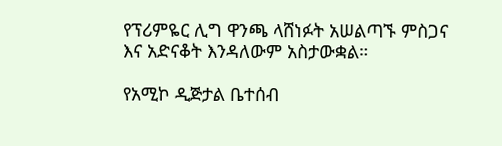የፕሪምዬር ሊግ ዋንጫ ላሸነፉት አሠልጣኙ ምስጋና እና አድናቆት እንዳለውም አስታውቋል።

የአሚኮ ዲጅታል ቤተሰብ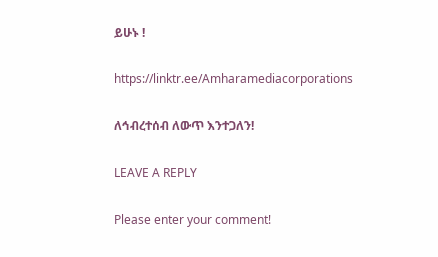ይሁኑ !

https://linktr.ee/Amharamediacorporations

ለኅብረተሰብ ለውጥ እንተጋለን!

LEAVE A REPLY

Please enter your comment!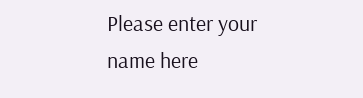Please enter your name here